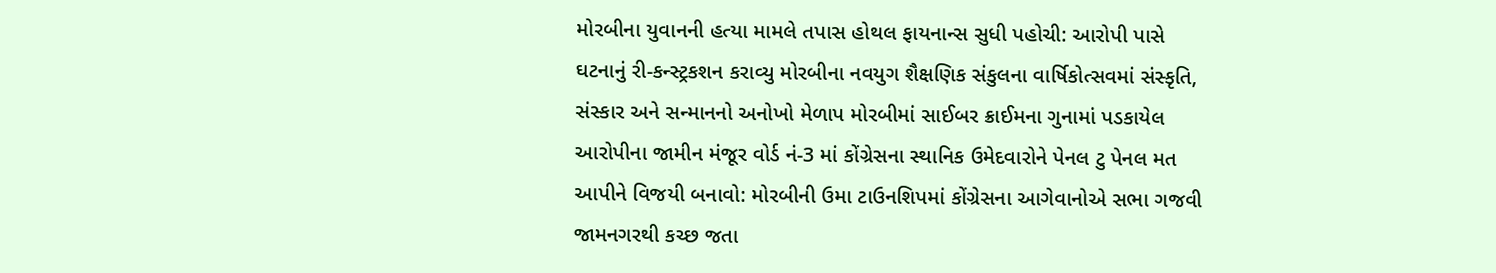મોરબીના યુવાનની હત્યા મામલે તપાસ હોથલ ફાયનાન્સ સુધી પહોચી: આરોપી પાસે ઘટનાનું રી-કન્સ્ટ્રકશન કરાવ્યુ મોરબીના નવયુગ શૈક્ષણિક સંકુલના વાર્ષિકોત્સવમાં સંસ્કૃતિ, સંસ્કાર અને સન્માનનો અનોખો મેળાપ મોરબીમાં સાઈબર ક્રાઈમના ગુનામાં પડકાયેલ આરોપીના જામીન મંજૂર વોર્ડ નં-3 માં કોંગ્રેસના સ્થાનિક ઉમેદવારોને પેનલ ટુ પેનલ મત આપીને વિજયી બનાવો: મોરબીની ઉમા ટાઉનશિપમાં કોંગ્રેસના આગેવાનોએ સભા ગજવી જામનગરથી કચ્છ જતા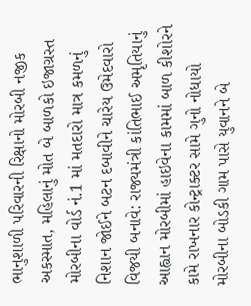ભાનુશાળી પરિવારની રિક્ષાનો મોરબી નજીક અકસ્માત, મહિલાનું મોત બે બાળકો ઇજાગ્રસ્ત મોરબીના વોર્ડ નં.1 માં મતદારો માત્ર કમળનું નિશાન જોઈને બટન દબાવીને ચારેય ઉમેદવારો વિજયી બનાવે: રાજ્યમંત્રી કાંતિભાઈ અમૃતિયાનું આહ્વાન મોરબીમાં હાઇવેના કામમાં બાળ કીશોરને કામે રાખનાર કોન્ટ્રાક્ટર સામે ગુનો નોધાયો મોરબીના બોડકી ગામ પાસે યુવાનને બે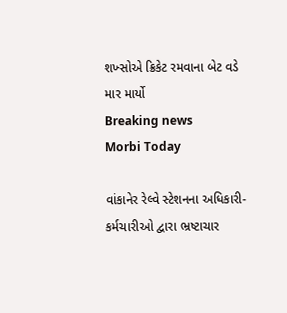શખ્સોએ ક્રિકેટ રમવાના બેટ વડે માર માર્યો
Breaking news
Morbi Today

વાંકાનેર રેલ્વે સ્ટેશનના અધિકારી-કર્મચારીઓ દ્વારા ભ્રષ્ટાચાર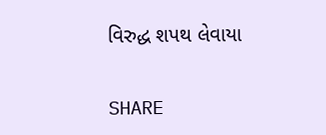વિરુદ્ધ શપથ લેવાયા


SHARE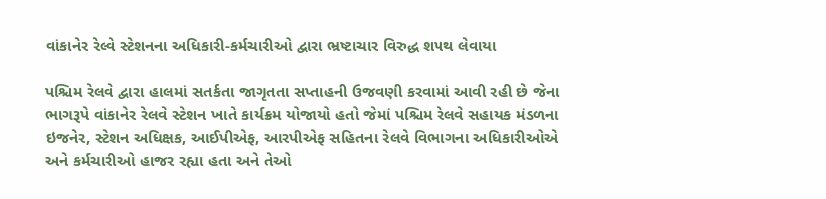વાંકાનેર રેલ્વે સ્ટેશનના અધિકારી-કર્મચારીઓ દ્વારા ભ્રષ્ટાચાર વિરુદ્ધ શપથ લેવાયા

પશ્ચિમ રેલવે દ્વારા હાલમાં સતર્કતા જાગૃતતા સપ્તાહની ઉજવણી કરવામાં આવી રહી છે જેના ભાગરૂપે વાંકાનેર રેલવે સ્ટેશન ખાતે કાર્યક્રમ યોજાયો હતો જેમાં પશ્ચિમ રેલવે સહાયક મંડળના ઇજનેર, સ્ટેશન અધિક્ષક, આઈપીએફ, આરપીએફ સહિતના રેલવે વિભાગના અધિકારીઓએ અને કર્મચારીઓ હાજર રહ્યા હતા અને તેઓ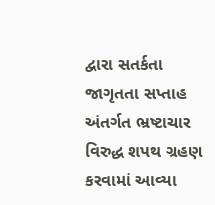દ્વારા સતર્કતા જાગૃતતા સપ્તાહ અંતર્ગત ભ્રષ્ટાચાર વિરુદ્ધ શપથ ગ્રહણ કરવામાં આવ્યા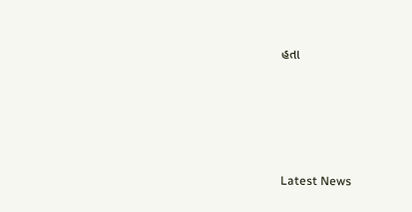હતા






Latest News